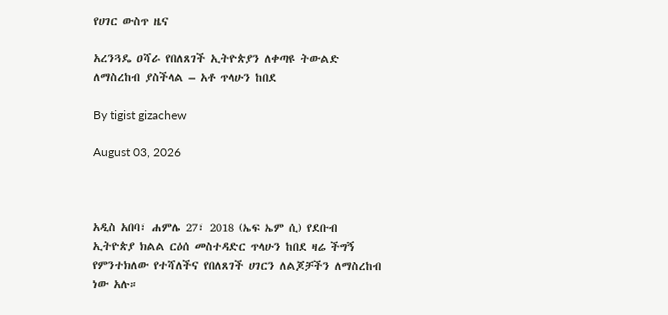የሀገር ውስጥ ዜና

አረንጓዴ ዐሻራ የበለጸገች ኢትዮጵያን ለቀጣዩ ትውልድ ለማስረከብ ያስችላል – አቶ ጥላሁን ከበደ

By tigist gizachew

August 03, 2026



አዲስ አበባ፣ ሐምሌ 27፣ 2018 (ኤፍ ኤም ሲ) የደቡብ ኢትዮጵያ ክልል ርዕሰ መስተዳድር ጥላሁን ከበደ ዛሬ ችግኝ የምንተክለው የተሻለችና የበለጸገች ሀገርን ለልጆቻችን ለማስረከብ ነው አሉ።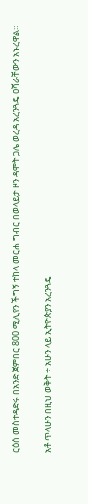ርዕሰ መስተዳድሩ በአንድ ጀምበር 800 ሚሊየን ችግኝ ተከላ መርሐ ግብር በወላይታ ዞን ዳሞት ጋሌ ወረዳ አረንጓዴ ዐሻራቸውን አኑረዋል።

አቶ ጥላሁን በዚህ ወቅት ÷ አሁን ላይ ኢትዮጵያን አረንጓዴ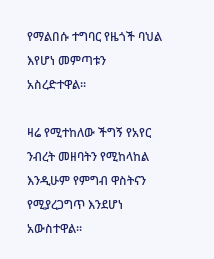የማልበሱ ተግባር የዜጎች ባህል እየሆነ መምጣቱን አስረድተዋል፡፡

ዛሬ የሚተከለው ችግኝ የአየር ንብረት መዘባትን የሚከላከል እንዲሁም የምግብ ዋስትናን የሚያረጋግጥ እንደሆነ አውስተዋል፡፡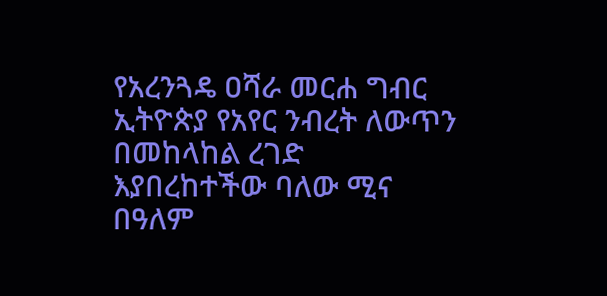የአረንጓዴ ዐሻራ መርሐ ግብር ኢትዮጵያ የአየር ንብረት ለውጥን በመከላከል ረገድ እያበረከተችው ባለው ሚና በዓለም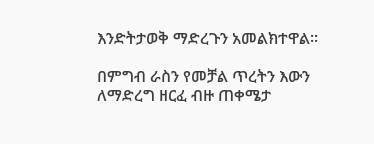እንድትታወቅ ማድረጉን አመልክተዋል፡፡

በምግብ ራስን የመቻል ጥረትን እውን ለማድረግ ዘርፈ ብዙ ጠቀሜታ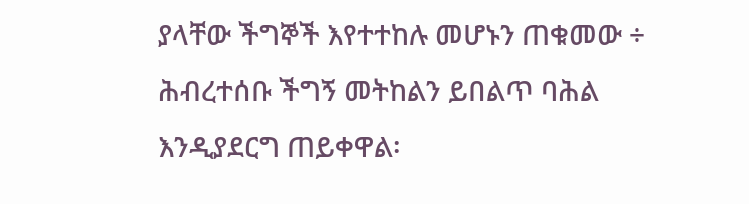ያላቸው ችግኞች እየተተከሉ መሆኑን ጠቁመው ÷ ሕብረተሰቡ ችግኝ መትከልን ይበልጥ ባሕል እንዲያደርግ ጠይቀዋል፡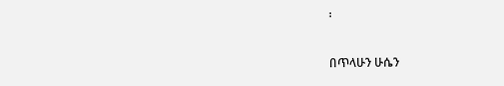፡

በጥላሁን ሁሴን